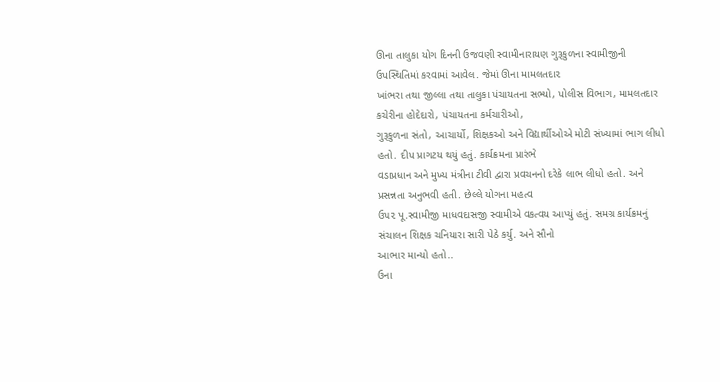ઊના તાલુકા યોગ દિનની ઉજવણી સ્વામીનારાયણ ગુરૂકુળના સ્વામીજીની ઉપસ્થિતિમાં કરવામાં આવેલ. જેમાં ઊના મામલતદા૨
ખાંભરા તથા જીલ્લા તથા તાલુકા પંચાયતના સભ્યો, પોલીસ વિભાગ, મામલતદાર કચેરીના હોદેદારો, પંચાયતના કર્મચારીઓ,
ગુરૂકુળના સંતો, આચાર્યો, શિક્ષકઓ અને વિદ્યાર્થીઓએ મોટી સંખ્યામાં ભાગ લીધો હતો. દીપ પ્રાગટય થયું હતું. કાર્યક્રમના પ્રારંભે
વડાપ્રધાન અને મુખ્ય મંત્રીના ટીવી દ્વારા પ્રવચનનો દરેકે લાભ લીધો હતો. અને પ્રસન્નતા અનુભવી હતી. છેલ્લે યોગના મહત્વ
ઉ૫૨ પૂ.સ્વામીજી માધવદાસજી સ્વામીએ વકત્વય આપ્યું હતું. સમગ્ર કાર્યક્રમનું સંચાલન શિક્ષક ચનિયારા સારી પેઠે કર્યુ. અને સૌનો
આભાર માન્યો હતો..
ઉના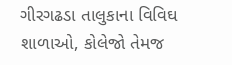ગીરગઢડા તાલુકાના વિવિઘ શાળાઓ, કોલેજો તેમજ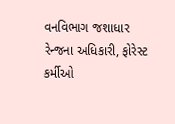વનવિભાગ જશાધાર રેન્જના અધિકારી, ફોરેસ્ટ કર્મીઓ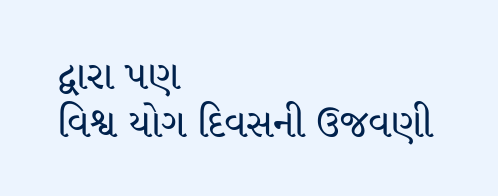દ્વારા પણ
વિશ્વ યોગ દિવસની ઉજવણી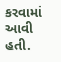કરવામાં આવી હતી.